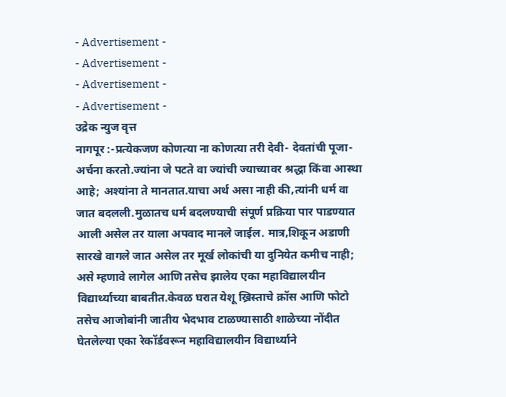- Advertisement -
- Advertisement -
- Advertisement -
- Advertisement -
उद्रेक न्युज वृत्त
नागपूर :-प्रत्येकजण कोणत्या ना कोणत्या तरी देवी- देवतांची पूजा-अर्चना करतो.ज्यांना जे पटते वा ज्यांची ज्याच्यावर श्रद्धा किंवा आस्था आहे; अश्यांना ते मानतात.याचा अर्थ असा नाही की,त्यांनी धर्म वा जात बदलली.मुळातच धर्म बदलण्याची संपूर्ण प्रक्रिया पार पाडण्यात आली असेल तर याला अपवाद मानले जाईल. मात्र,शिकून अडाणी सारखे वागले जात असेल तर मूर्ख लोकांची या दुनियेत कमीच नाही; असे म्हणावे लागेल आणि तसेच झालेय एका महाविद्यालयीन विद्यार्थ्याच्या बाबतीत.केवळ घरात येशू ख्रिस्ताचे क्रॉस आणि फोटो तसेच आजोबांनी जातीय भेदभाव टाळण्यासाठी शाळेच्या नोंदीत घेतलेल्या एका रेकॉर्डवरून महाविद्यालयीन विद्यार्थ्याने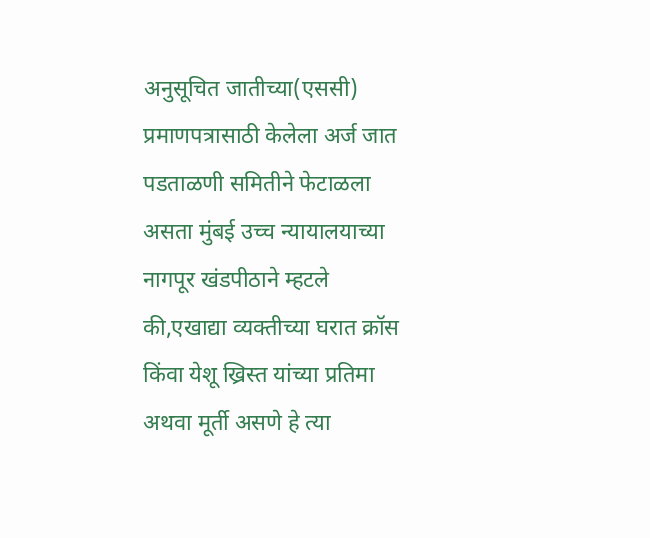अनुसूचित जातीच्या(एससी) प्रमाणपत्रासाठी केलेला अर्ज जात पडताळणी समितीने फेटाळला असता मुंबई उच्च न्यायालयाच्या नागपूर खंडपीठाने म्हटले की,एखाद्या व्यक्तीच्या घरात क्रॉस किंवा येशू ख्रिस्त यांच्या प्रतिमा अथवा मूर्ती असणे हे त्या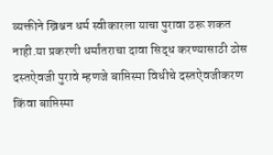व्यक्तीने ख्रिश्चन धर्म स्वीकारला याचा पुरावा ठरू शकत नाही.या प्रकरणी धर्मांतराचा दावा सिद्ध करण्यासाठी ठोस दस्तऐवजी पुरावे म्हणजे बाप्तिस्मा विधीचे दस्तऐवजीकरण किंवा बाप्तिस्मा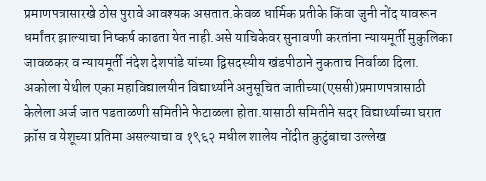प्रमाणपत्रासारखे ठोस पुरावे आवश्यक असतात.केवळ धार्मिक प्रतीके किंवा जुनी नोंद यावरून धर्मांतर झाल्याचा निष्कर्ष काढता येत नाही.असे याचिकेवर सुनावणी करतांना न्यायमूर्ती मुकुलिका जावळकर व न्यायमूर्ती नंदेश देशपांडे यांच्या द्विसदस्यीय खंडपीठाने नुकताच निर्वाळा दिला.
अकोला येथील एका महाविद्यालयीन विद्यार्थ्याने अनुसूचित जातीच्या(एससी)प्रमाणपत्रासाठी केलेला अर्ज जात पडताळणी समितीने फेटाळला होता.यासाठी समितीने सदर विद्यार्थ्याच्या घरात क्रॉस व येशूच्या प्रतिमा असल्याचा व १९६२ मधील शालेय नोंदीत कुटुंबाचा उल्लेख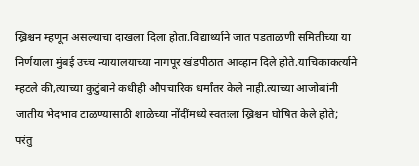ख्रिश्चन म्हणून असल्याचा दाखला दिला होता.विद्यार्थ्याने जात पडताळणी समितीच्या या निर्णयाला मुंबई उच्च न्यायालयाच्या नागपूर खंडपीठात आव्हान दिले होते.याचिकाकर्त्याने म्हटले की,त्याच्या कुटुंबाने कधीही औपचारिक धर्मांतर केले नाही.त्याच्या आजोबांनी जातीय भेदभाव टाळण्यासाठी शाळेच्या नोंदींमध्ये स्वतःला ख्रिश्चन घोषित केले होते; परंतु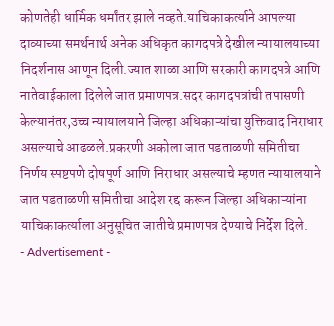कोणतेही धार्मिक धर्मांतर झाले नव्हते.याचिकाकर्त्याने आपल्या दाव्याच्या समर्थनार्थ अनेक अधिकृत कागदपत्रे देखील न्यायालयाच्या निदर्शनास आणून दिली.ज्यात शाळा आणि सरकारी कागदपत्रे आणि नातेवाईकाला दिलेले जात प्रमाणपत्र.सदर कागदपत्रांची तपासणी केल्यानंतर,उच्च न्यायालयाने जिल्हा अधिकाऱ्यांचा युक्तिवाद निराधार असल्याचे आढळले.प्रकरणी अकोला जात पडताळणी समितीचा निर्णय स्पष्टपणे दोषपूर्ण आणि निराधार असल्याचे म्हणत न्यायालयाने जात पडताळणी समितीचा आदेश रद्द करून जिल्हा अधिकाऱ्यांना याचिकाकर्त्याला अनुसूचित जातीचे प्रमाणपत्र देण्याचे निर्देश दिले.
- Advertisement -